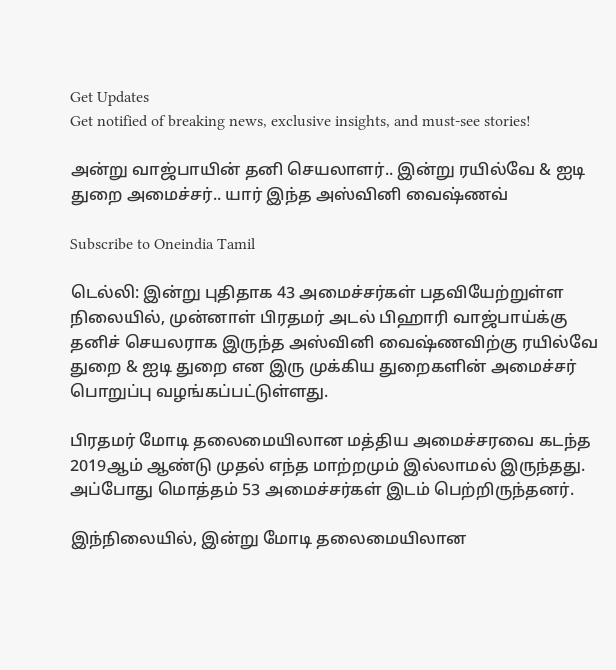Get Updates
Get notified of breaking news, exclusive insights, and must-see stories!

அன்று வாஜ்பாயின் தனி செயலாளர்.. இன்று ரயில்வே & ஐடி துறை அமைச்சர்.. யார் இந்த அஸ்வினி வைஷ்ணவ்

Subscribe to Oneindia Tamil

டெல்லி: இன்று புதிதாக 43 அமைச்சர்கள் பதவியேற்றுள்ள நிலையில், முன்னாள் பிரதமர் அடல் பிஹாரி வாஜ்பாய்க்கு தனிச் செயலராக இருந்த அஸ்வினி வைஷ்ணவிற்கு ரயில்வே துறை & ஐடி துறை என இரு முக்கிய துறைகளின் அமைச்சர் பொறுப்பு வழங்கப்பட்டுள்ளது.

பிரதமர் மோடி தலைமையிலான மத்திய அமைச்சரவை கடந்த 2019ஆம் ஆண்டு முதல் எந்த மாற்றமும் இல்லாமல் இருந்தது. அப்போது மொத்தம் 53 அமைச்சர்கள் இடம் பெற்றிருந்தனர்.

இந்நிலையில், இன்று மோடி தலைமையிலான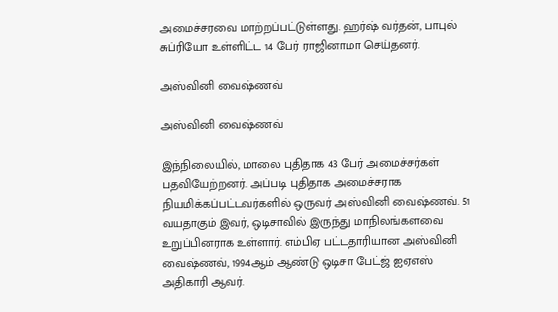அமைச்சரவை மாற்றப்பட்டுள்ளது. ஹர்ஷ் வர்தன், பாபுல் சுப்ரியோ உள்ளிட்ட 14 பேர் ராஜினாமா செய்தனர்.

அஸ்வினி வைஷ்ணவ்

அஸ்வினி வைஷ்ணவ்

இந்நிலையில், மாலை புதிதாக 43 பேர் அமைச்சர்கள் பதவியேற்றனர். அப்படி புதிதாக அமைச்சராக நியமிக்கப்பட்டவர்களில் ஒருவர் அஸ்வினி வைஷ்ணவ். 51 வயதாகும் இவர், ஒடிசாவில் இருந்து மாநிலங்களவை உறுப்பினராக உள்ளார். எம்பிஏ பட்டதாரியான அஸ்வினி வைஷ்ணவ், 1994ஆம் ஆண்டு ஒடிசா பேட்ஜ் ஐஏஎஸ் அதிகாரி ஆவர்.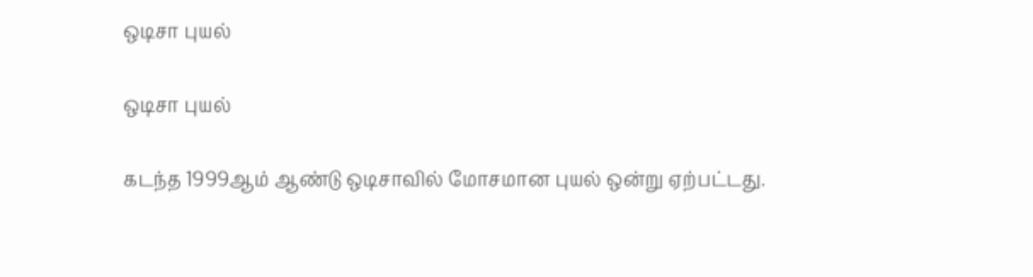ஒடிசா புயல்

ஒடிசா புயல்

கடந்த 1999ஆம் ஆண்டு ஒடிசாவில் மோசமான புயல் ஒன்று ஏற்பட்டது.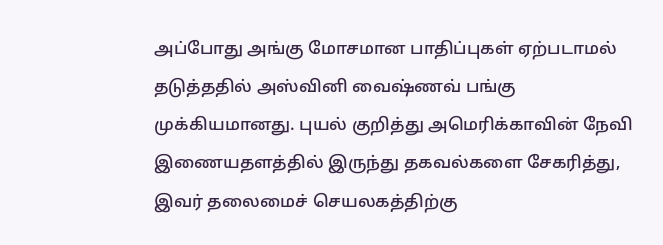அப்போது அங்கு மோசமான பாதிப்புகள் ஏற்படாமல் தடுத்ததில் அஸ்வினி வைஷ்ணவ் பங்கு முக்கியமானது. புயல் குறித்து அமெரிக்காவின் நேவி இணையதளத்தில் இருந்து தகவல்களை சேகரித்து, இவர் தலைமைச் செயலகத்திற்கு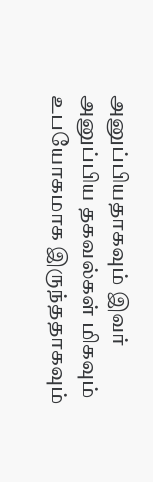அனுப்பியதாகவும் இவர் அனுப்பிய தகவல்கள் மிகவும் உபயோகமாக இருந்ததாகவும்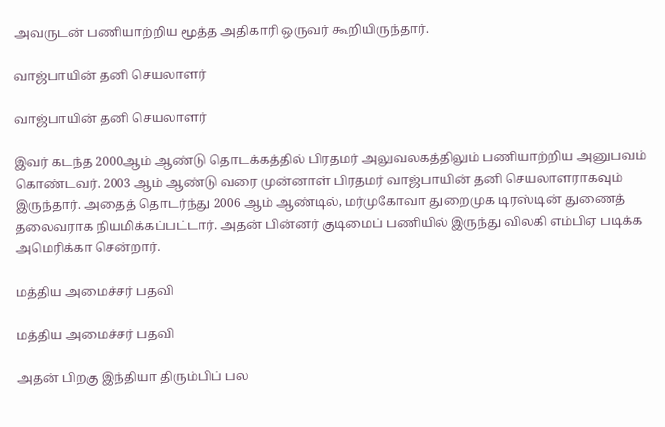அவருடன் பணியாற்றிய மூத்த அதிகாரி ஒருவர் கூறியிருந்தார்.

வாஜ்பாயின் தனி செயலாளர்

வாஜ்பாயின் தனி செயலாளர்

இவர் கடந்த 2000ஆம் ஆண்டு தொடக்கத்தில் பிரதமர் அலுவலகத்திலும் பணியாற்றிய அனுபவம் கொண்டவர். 2003 ஆம் ஆண்டு வரை முன்னாள் பிரதமர் வாஜ்பாயின் தனி செயலாளராகவும் இருந்தார். அதைத் தொடர்ந்து 2006 ஆம் ஆண்டில், மர்முகோவா துறைமுக டிரஸ்டின் துணைத் தலைவராக நியமிக்கப்பட்டார். அதன் பின்னர் குடிமைப் பணியில் இருந்து விலகி எம்பிஏ படிக்க அமெரிக்கா சென்றார்.

மத்திய அமைச்சர் பதவி

மத்திய அமைச்சர் பதவி

அதன் பிறகு இந்தியா திரும்பிப் பல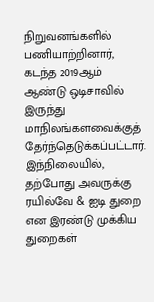நிறுவனங்களில் பணியாற்றினார், கடந்த 2019ஆம் ஆண்டு ஒடிசாவில் இருந்து மாநிலங்களவைக்குத் தேர்ந்தெடுக்கப்பட்டார். இந்நிலையில், தற்போது அவருக்கு ரயில்வே & ஐடி துறை என இரண்டு முக்கிய துறைகள்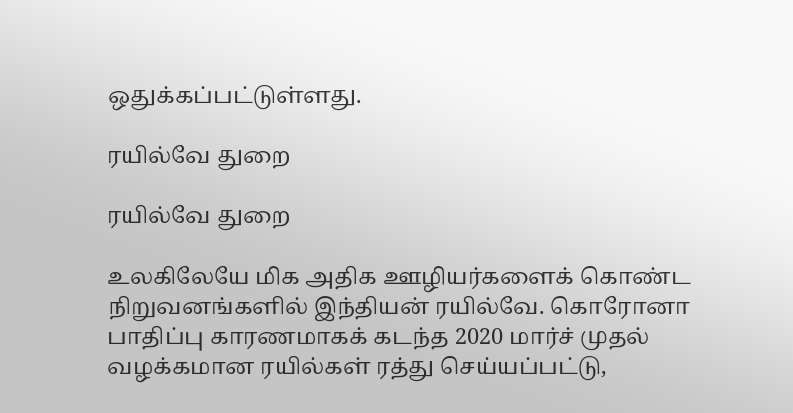ஒதுக்கப்பட்டுள்ளது.

ரயில்வே துறை

ரயில்வே துறை

உலகிலேயே மிக அதிக ஊழியர்களைக் கொண்ட நிறுவனங்களில் இந்தியன் ரயில்வே. கொரோனா பாதிப்பு காரணமாகக் கடந்த 2020 மார்ச் முதல் வழக்கமான ரயில்கள் ரத்து செய்யப்பட்டு,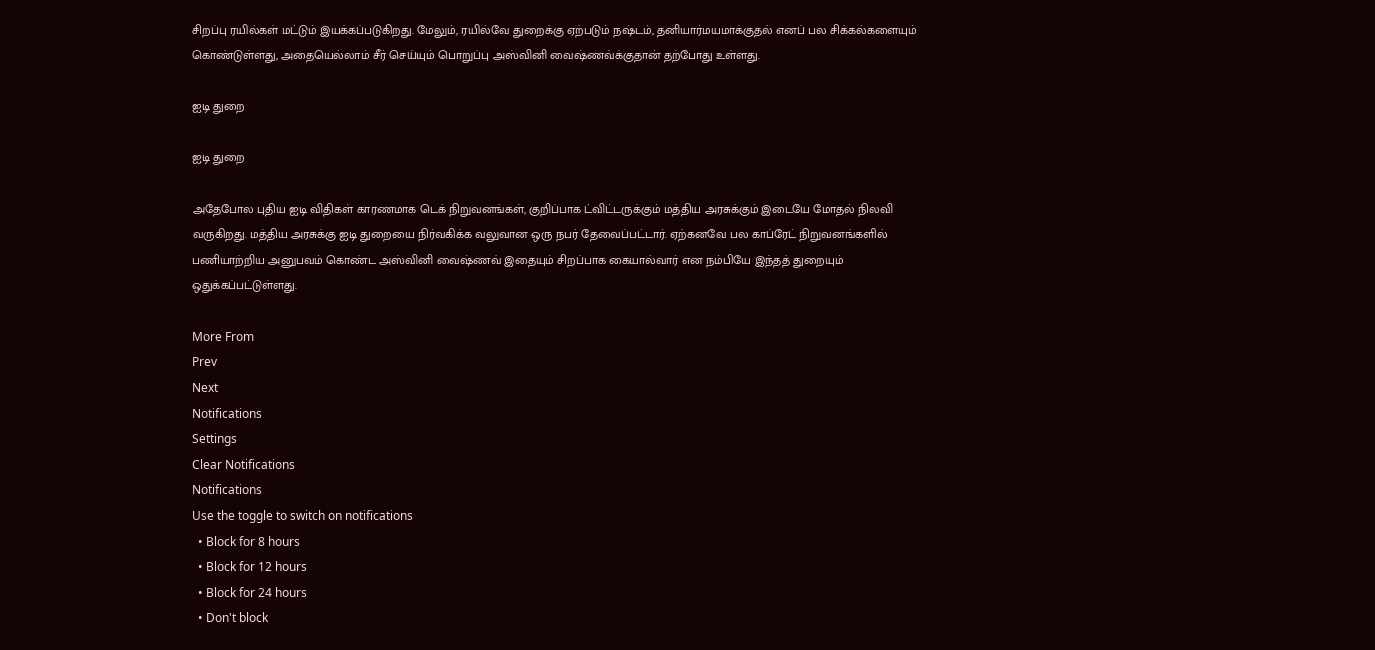சிறப்பு ரயில்கள் மட்டும் இயக்கப்படுகிறது. மேலும், ரயில்வே துறைக்கு ஏற்படும் நஷ்டம், தனியார்மயமாக்குதல் எனப் பல சிக்கல்களையும் கொண்டுள்ளது, அதையெல்லாம் சீர் செய்யும் பொறுப்பு அஸ்வினி வைஷ்ணவ்க்குதான் தற்போது உள்ளது.

ஐடி துறை

ஐடி துறை

அதேபோல புதிய ஐடி விதிகள் காரணமாக டெக் நிறுவனங்கள், குறிப்பாக ட்விட்டருக்கும் மத்திய அரசுக்கும் இடையே மோதல் நிலவி வருகிறது. மத்திய அரசுக்கு ஐடி துறையை நிர்வகிக்க வலுவான ஒரு நபர் தேவைப்பட்டார். ஏற்கனவே பல காப்ரேட் நிறுவனங்களில் பணியாற்றிய அனுபவம் கொண்ட அஸ்வினி வைஷ்ணவ் இதையும் சிறப்பாக கையால்வார் என நம்பியே இந்தத் துறையும் ஒதுக்கப்பட்டுள்ளது.

More From
Prev
Next
Notifications
Settings
Clear Notifications
Notifications
Use the toggle to switch on notifications
  • Block for 8 hours
  • Block for 12 hours
  • Block for 24 hours
  • Don't block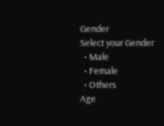Gender
Select your Gender
  • Male
  • Female
  • Others
Age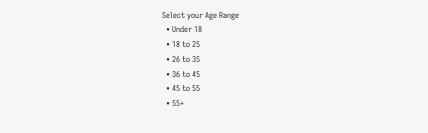Select your Age Range
  • Under 18
  • 18 to 25
  • 26 to 35
  • 36 to 45
  • 45 to 55
  • 55+